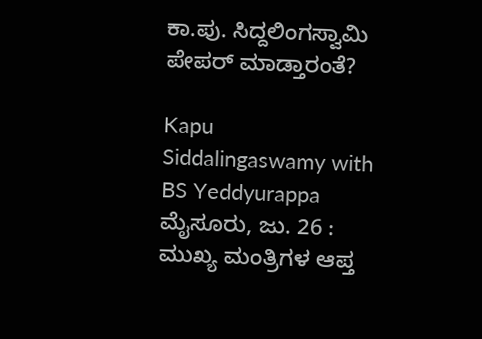ಕಾ.ಪು. ಸಿದ್ದಲಿಂಗಸ್ವಾಮಿ ಪೇಪರ್ ಮಾಡ್ತಾರಂತೆ?

Kapu Siddalingaswamy with BS Yeddyurappa
ಮೈಸೂರು, ಜು. 26 : ಮುಖ್ಯ ಮಂತ್ರಿಗಳ ಆಪ್ತ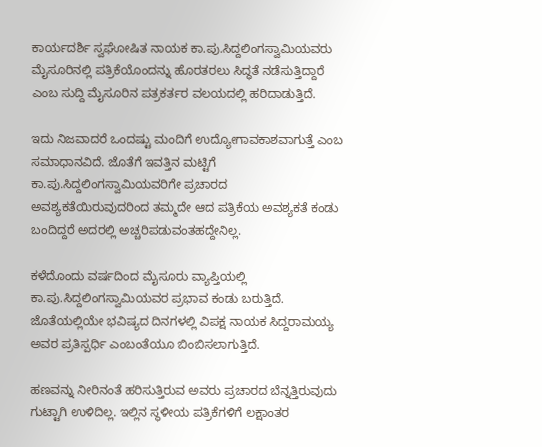ಕಾರ್ಯದರ್ಶಿ ಸ್ವಘೋಷಿತ ನಾಯಕ ಕಾ.ಪು.ಸಿದ್ದಲಿಂಗಸ್ವಾಮಿಯವರು ಮೈಸೂರಿನಲ್ಲಿ ಪತ್ರಿಕೆಯೊಂದನ್ನು ಹೊರತರಲು ಸಿದ್ಧತೆ ನಡೆಸುತ್ತಿದ್ದಾರೆ ಎಂಬ ಸುದ್ದಿ ಮೈಸೂರಿನ ಪತ್ರಕರ್ತರ ವಲಯದಲ್ಲಿ ಹರಿದಾಡುತ್ತಿದೆ.

ಇದು ನಿಜವಾದರೆ ಒಂದಷ್ಟು ಮಂದಿಗೆ ಉದ್ಯೋಗಾವಕಾಶವಾಗುತ್ತೆ ಎಂಬ ಸಮಾಧಾನವಿದೆ. ಜೊತೆಗೆ ಇವತ್ತಿನ ಮಟ್ಟಿಗೆ ಕಾ.ಪು.ಸಿದ್ದಲಿಂಗಸ್ವಾಮಿಯವರಿಗೇ ಪ್ರಚಾರದ ಅವಶ್ಯಕತೆಯಿರುವುದರಿಂದ ತಮ್ಮದೇ ಆದ ಪತ್ರಿಕೆಯ ಅವಶ್ಯಕತೆ ಕಂಡು ಬಂದಿದ್ದರೆ ಅದರಲ್ಲಿ ಅಚ್ಚರಿಪಡುವಂತಹದ್ದೇನಿಲ್ಲ.

ಕಳೆದೊಂದು ವರ್ಷದಿಂದ ಮೈಸೂರು ವ್ಯಾಪ್ತಿಯಲ್ಲಿ ಕಾ.ಪು.ಸಿದ್ದಲಿಂಗಸ್ವಾಮಿಯವರ ಪ್ರಭಾವ ಕಂಡು ಬರುತ್ತಿದೆ. ಜೊತೆಯಲ್ಲಿಯೇ ಭವಿಷ್ಯದ ದಿನಗಳಲ್ಲಿ ವಿಪಕ್ಷ ನಾಯಕ ಸಿದ್ದರಾಮಯ್ಯ ಅವರ ಪ್ರತಿಸ್ಪರ್ಧಿ ಎಂಬಂತೆಯೂ ಬಿಂಬಿಸಲಾಗುತ್ತಿದೆ.

ಹಣವನ್ನು ನೀರಿನಂತೆ ಹರಿಸುತ್ತಿರುವ ಅವರು ಪ್ರಚಾರದ ಬೆನ್ನತ್ತಿರುವುದು ಗುಟ್ಟಾಗಿ ಉಳಿದಿಲ್ಲ. ಇಲ್ಲಿನ ಸ್ಥಳೀಯ ಪತ್ರಿಕೆಗಳಿಗೆ ಲಕ್ಷಾಂತರ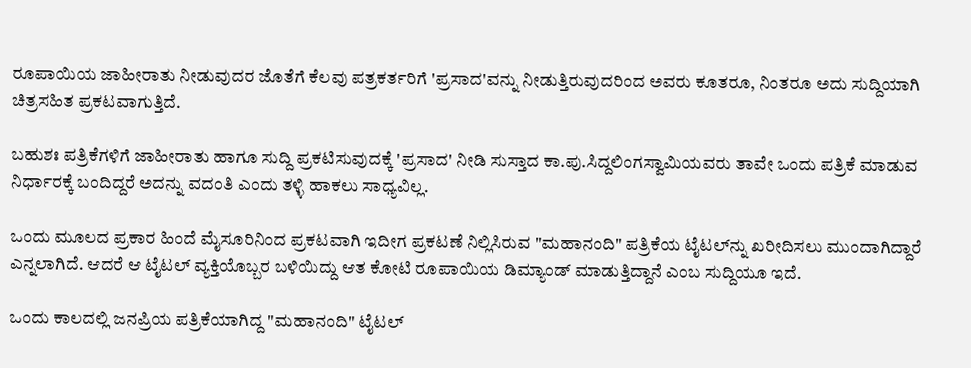ರೂಪಾಯಿಯ ಜಾಹೀರಾತು ನೀಡುವುದರ ಜೊತೆಗೆ ಕೆಲವು ಪತ್ರಕರ್ತರಿಗೆ 'ಪ್ರಸಾದ'ವನ್ನು ನೀಡುತ್ತಿರುವುದರಿಂದ ಅವರು ಕೂತರೂ, ನಿಂತರೂ ಅದು ಸುದ್ದಿಯಾಗಿ ಚಿತ್ರಸಹಿತ ಪ್ರಕಟವಾಗುತ್ತಿದೆ.

ಬಹುಶಃ ಪತ್ರಿಕೆಗಳಿಗೆ ಜಾಹೀರಾತು ಹಾಗೂ ಸುದ್ದಿ ಪ್ರಕಟಿಸುವುದಕ್ಕೆ 'ಪ್ರಸಾದ' ನೀಡಿ ಸುಸ್ತಾದ ಕಾ.ಪು.ಸಿದ್ದಲಿಂಗಸ್ವಾಮಿಯವರು ತಾವೇ ಒಂದು ಪತ್ರಿಕೆ ಮಾಡುವ ನಿರ್ಧಾರಕ್ಕೆ ಬಂದಿದ್ದರೆ ಅದನ್ನು ವದಂತಿ ಎಂದು ತಳ್ಳಿ ಹಾಕಲು ಸಾಧ್ಯವಿಲ್ಲ.

ಒಂದು ಮೂಲದ ಪ್ರಕಾರ ಹಿಂದೆ ಮೈಸೂರಿನಿಂದ ಪ್ರಕಟವಾಗಿ ಇದೀಗ ಪ್ರಕಟಣೆ ನಿಲ್ಲಿಸಿರುವ "ಮಹಾನಂದಿ" ಪತ್ರಿಕೆಯ ಟೈಟಲ್‌ನ್ನು ಖರೀದಿಸಲು ಮುಂದಾಗಿದ್ದಾರೆ ಎನ್ನಲಾಗಿದೆ. ಆದರೆ ಆ ಟೈಟಲ್ ವ್ಯಕ್ತಿಯೊಬ್ಬರ ಬಳಿಯಿದ್ದು ಆತ ಕೋಟಿ ರೂಪಾಯಿಯ ಡಿಮ್ಯಾಂಡ್ ಮಾಡುತ್ತಿದ್ದಾನೆ ಎಂಬ ಸುದ್ದಿಯೂ ಇದೆ.

ಒಂದು ಕಾಲದಲ್ಲಿ ಜನಪ್ರಿಯ ಪತ್ರಿಕೆಯಾಗಿದ್ದ "ಮಹಾನಂದಿ" ಟೈಟಲ್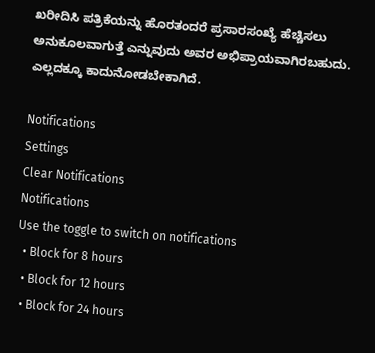ಖರೀದಿಸಿ ಪತ್ರಿಕೆಯನ್ನು ಹೊರತಂದರೆ ಪ್ರಸಾರಸಂಖ್ಯೆ ಹೆಚ್ಚಿಸಲು ಅನುಕೂಲವಾಗುತ್ತೆ ಎನ್ನುವುದು ಅವರ ಅಭಿಪ್ರಾಯವಾಗಿರಬಹುದು. ಎಲ್ಲದಕ್ಕೂ ಕಾದುನೋಡಬೇಕಾಗಿದೆ.

Notifications
Settings
Clear Notifications
Notifications
Use the toggle to switch on notifications
  • Block for 8 hours
  • Block for 12 hours
  • Block for 24 hours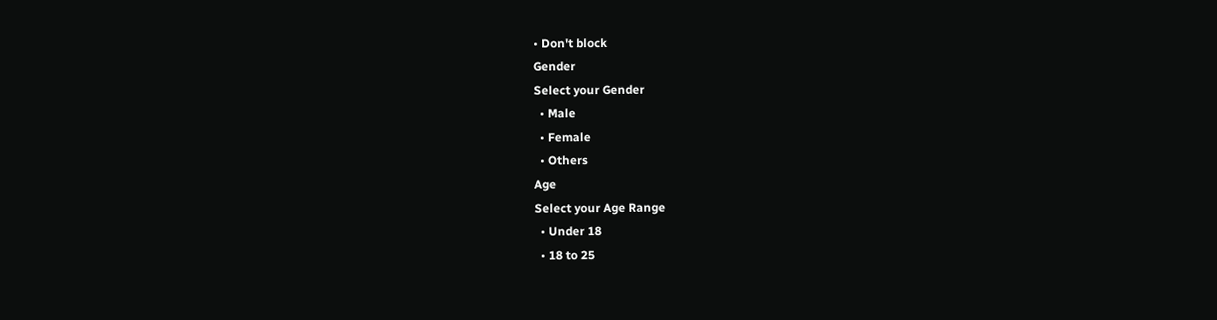• Don't block
Gender
Select your Gender
  • Male
  • Female
  • Others
Age
Select your Age Range
  • Under 18
  • 18 to 25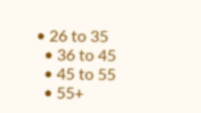• 26 to 35
  • 36 to 45
  • 45 to 55
  • 55+